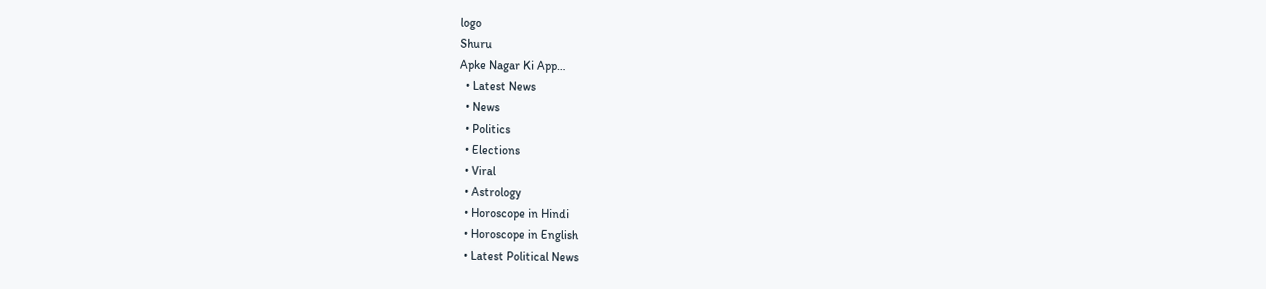logo
Shuru
Apke Nagar Ki App…
  • Latest News
  • News
  • Politics
  • Elections
  • Viral
  • Astrology
  • Horoscope in Hindi
  • Horoscope in English
  • Latest Political News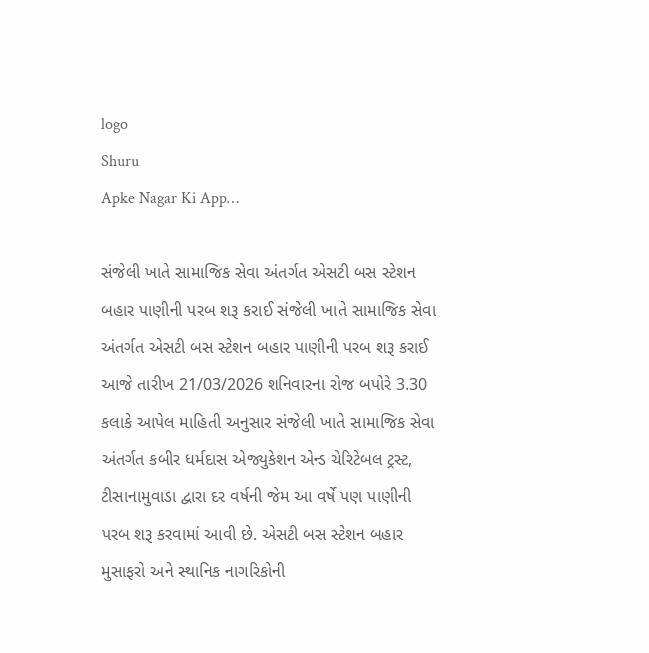logo
Shuru
Apke Nagar Ki App…

સંજેલી ખાતે સામાજિક સેવા અંતર્ગત એસટી બસ સ્ટેશન બહાર પાણીની પરબ શરૂ કરાઈ સંજેલી ખાતે સામાજિક સેવા અંતર્ગત એસટી બસ સ્ટેશન બહાર પાણીની પરબ શરૂ કરાઈ આજે તારીખ 21/03/2026 શનિવારના રોજ બપોરે 3.30 કલાકે આપેલ માહિતી અનુસાર સંજેલી ખાતે સામાજિક સેવા અંતર્ગત કબીર ધર્મદાસ એજ્યુકેશન એન્ડ ચેરિટેબલ ટ્રસ્ટ, ટીસાનામુવાડા દ્વારા દર વર્ષની જેમ આ વર્ષે પણ પાણીની પરબ શરૂ કરવામાં આવી છે. એસટી બસ સ્ટેશન બહાર મુસાફરો અને સ્થાનિક નાગરિકોની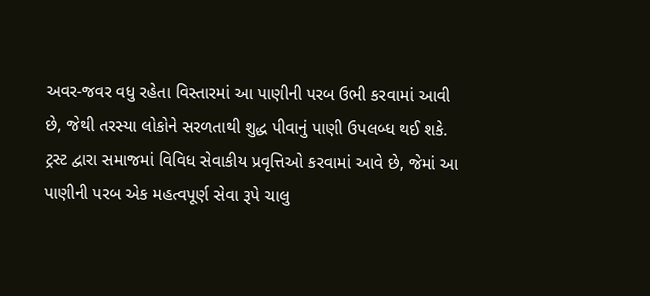અવર-જવર વધુ રહેતા વિસ્તારમાં આ પાણીની પરબ ઉભી કરવામાં આવી છે, જેથી તરસ્યા લોકોને સરળતાથી શુદ્ધ પીવાનું પાણી ઉપલબ્ધ થઈ શકે. ટ્રસ્ટ દ્વારા સમાજમાં વિવિધ સેવાકીય પ્રવૃત્તિઓ કરવામાં આવે છે, જેમાં આ પાણીની પરબ એક મહત્વપૂર્ણ સેવા રૂપે ચાલુ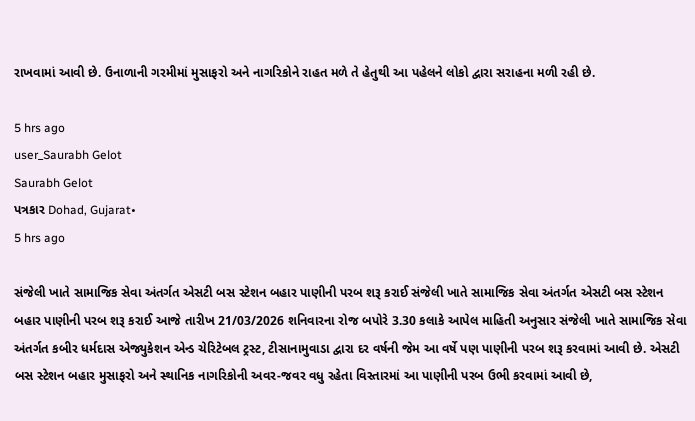રાખવામાં આવી છે. ઉનાળાની ગરમીમાં મુસાફરો અને નાગરિકોને રાહત મળે તે હેતુથી આ પહેલને લોકો દ્વારા સરાહના મળી રહી છે.

5 hrs ago
user_Saurabh Gelot
Saurabh Gelot
પત્રકાર Dohad, Gujarat•
5 hrs ago

સંજેલી ખાતે સામાજિક સેવા અંતર્ગત એસટી બસ સ્ટેશન બહાર પાણીની પરબ શરૂ કરાઈ સંજેલી ખાતે સામાજિક સેવા અંતર્ગત એસટી બસ સ્ટેશન બહાર પાણીની પરબ શરૂ કરાઈ આજે તારીખ 21/03/2026 શનિવારના રોજ બપોરે 3.30 કલાકે આપેલ માહિતી અનુસાર સંજેલી ખાતે સામાજિક સેવા અંતર્ગત કબીર ધર્મદાસ એજ્યુકેશન એન્ડ ચેરિટેબલ ટ્રસ્ટ, ટીસાનામુવાડા દ્વારા દર વર્ષની જેમ આ વર્ષે પણ પાણીની પરબ શરૂ કરવામાં આવી છે. એસટી બસ સ્ટેશન બહાર મુસાફરો અને સ્થાનિક નાગરિકોની અવર-જવર વધુ રહેતા વિસ્તારમાં આ પાણીની પરબ ઉભી કરવામાં આવી છે,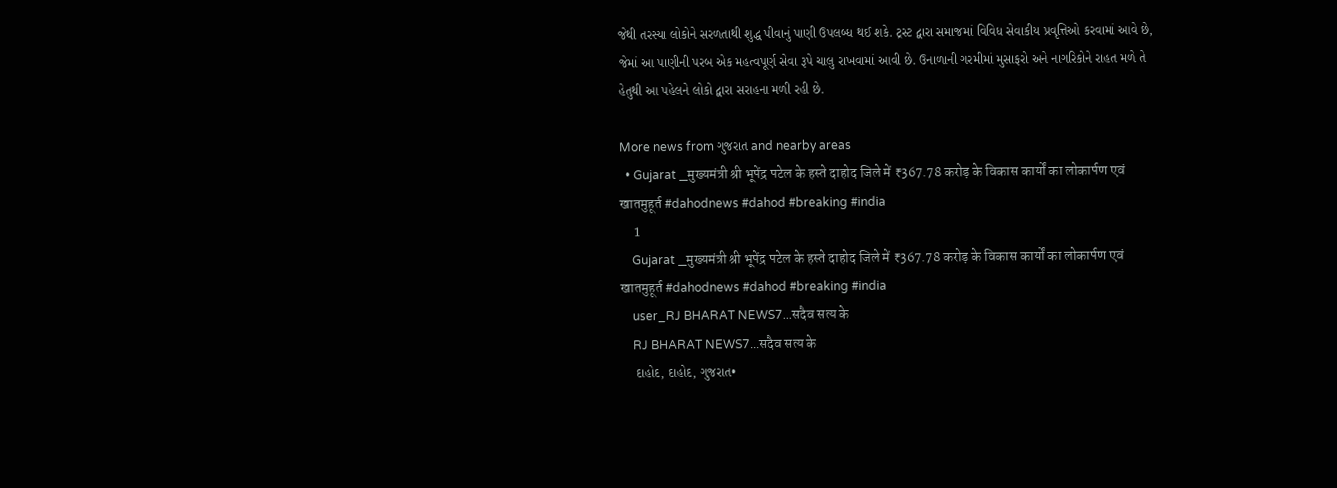જેથી તરસ્યા લોકોને સરળતાથી શુદ્ધ પીવાનું પાણી ઉપલબ્ધ થઈ શકે. ટ્રસ્ટ દ્વારા સમાજમાં વિવિધ સેવાકીય પ્રવૃત્તિઓ કરવામાં આવે છે, જેમાં આ પાણીની પરબ એક મહત્વપૂર્ણ સેવા રૂપે ચાલુ રાખવામાં આવી છે. ઉનાળાની ગરમીમાં મુસાફરો અને નાગરિકોને રાહત મળે તે હેતુથી આ પહેલને લોકો દ્વારા સરાહના મળી રહી છે.

More news from ગુજરાત and nearby areas
  • Gujarat _मुख्यमंत्री श्री भूपेंद्र पटेल के हस्ते दाहोद जिले में ₹367.78 करोड़ के विकास कार्यों का लोकार्पण एवं खातमुहूर्त #dahodnews #dahod #breaking #india
    1
    Gujarat _मुख्यमंत्री श्री भूपेंद्र पटेल के हस्ते दाहोद जिले में ₹367.78 करोड़ के विकास कार्यों का लोकार्पण एवं खातमुहूर्त #dahodnews #dahod #breaking #india
    user_RJ BHARAT NEWS7...सदैव सत्य के
    RJ BHARAT NEWS7...सदैव सत्य के
    દાહોદ, દાહોદ, ગુજરાત•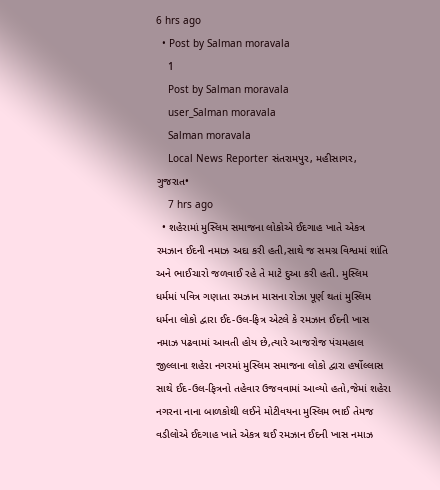6 hrs ago
  • Post by Salman moravala
    1
    Post by Salman moravala
    user_Salman moravala
    Salman moravala
    Local News Reporter સંતરામપુર, મહીસાગર, ગુજરાત•
    7 hrs ago
  • શહેરામાં મુસ્લિમ સમાજના લોકોએ ઈદગાહ ખાતે એકત્ર રમઝાન ઈદની નમાઝ અદા કરી હતી,સાથે જ સમગ્ર વિશ્વમાં શાંતિ અને ભાઈચારો જળવાઈ રહે તે માટે દુઆ કરી હતી. મુસ્લિમ ધર્મમાં પવિત્ર ગણાતા રમઝાન માસના રોઝા પૂર્ણ થતાં મુસ્લિમ ધર્મના લોકો દ્વારા ઈદ-ઉલ-ફિત્ર એટલે કે રમઝાન ઈદની ખાસ નમાઝ પઢવામાં આવતી હોય છે,ત્યારે આજરોજ પંચમહાલ જીલ્લાના શહેરા નગરમાં મુસ્લિમ સમાજના લોકો દ્વારા હર્ષોલ્લાસ સાથે ઈદ-ઉલ-ફિત્રનો તહેવાર ઉજવવામાં આવ્યો હતો,જેમાં શહેરા નગરના નાના બાળકોથી લઈને મોટીવયના મુસ્લિમ ભાઈ તેમજ વડીલોએ ઈદગાહ ખાતે એકત્ર થઈ રમઝાન ઈદની ખાસ નમાઝ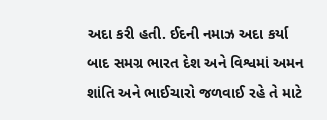અદા કરી હતી. ઈદની નમાઝ અદા કર્યા બાદ સમગ્ર ભારત દેશ અને વિશ્વમાં અમન શાંતિ અને ભાઈચારો જળવાઈ રહે તે માટે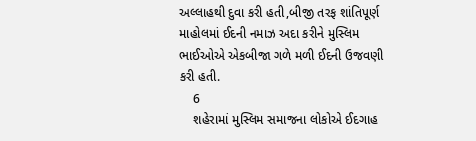અલ્લાહથી દુવા કરી હતી,બીજી તરફ શાંતિપૂર્ણ માહોલમાં ઈદની નમાઝ અદા કરીને મુસ્લિમ ભાઈઓએ એકબીજા ગળે મળી ઈદની ઉજવણી કરી હતી.
    6
    શહેરામાં મુસ્લિમ સમાજના લોકોએ ઈદગાહ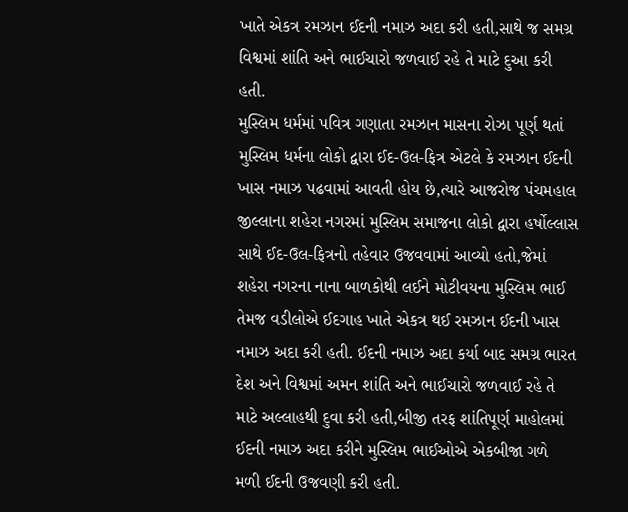ખાતે એકત્ર રમઝાન ઈદની નમાઝ અદા કરી હતી,સાથે જ સમગ્ર વિશ્વમાં શાંતિ અને ભાઈચારો જળવાઈ રહે તે માટે દુઆ કરી હતી.
મુસ્લિમ ધર્મમાં પવિત્ર ગણાતા રમઝાન માસના રોઝા પૂર્ણ થતાં મુસ્લિમ ધર્મના લોકો દ્વારા ઈદ-ઉલ-ફિત્ર એટલે કે રમઝાન ઈદની ખાસ નમાઝ પઢવામાં આવતી હોય છે,ત્યારે આજરોજ પંચમહાલ જીલ્લાના શહેરા નગરમાં મુસ્લિમ સમાજના લોકો દ્વારા હર્ષોલ્લાસ સાથે ઈદ-ઉલ-ફિત્રનો તહેવાર ઉજવવામાં આવ્યો હતો,જેમાં શહેરા નગરના નાના બાળકોથી લઈને મોટીવયના મુસ્લિમ ભાઈ તેમજ વડીલોએ ઈદગાહ ખાતે એકત્ર થઈ રમઝાન ઈદની ખાસ નમાઝ અદા કરી હતી. ઈદની નમાઝ અદા કર્યા બાદ સમગ્ર ભારત દેશ અને વિશ્વમાં અમન શાંતિ અને ભાઈચારો જળવાઈ રહે તે માટે અલ્લાહથી દુવા કરી હતી,બીજી તરફ શાંતિપૂર્ણ માહોલમાં ઈદની નમાઝ અદા કરીને મુસ્લિમ ભાઈઓએ એકબીજા ગળે મળી ઈદની ઉજવણી કરી હતી.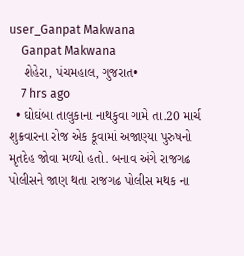user_Ganpat Makwana
    Ganpat Makwana
    શેહેરા, પંચમહાલ, ગુજરાત•
    7 hrs ago
  • ઘોઘંબા તાલુકાના નાથકુવા ગામે તા.20 માર્ચ શુક્રવારના રોજ એક કૂવામાં અજાણ્યા પુરુષનો મૃતદેહ જોવા મળ્યો હતો. બનાવ અંગે રાજગઢ પોલીસને જાણ થતા રાજગઢ પોલીસ મથક ના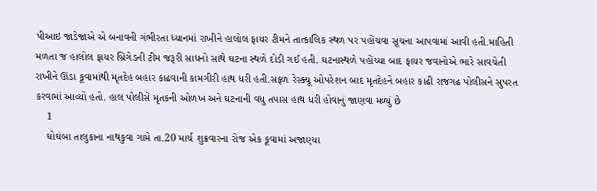પીઆઇ જાડેજાએ એ બનાવની ગંભીરતા ધ્યાનમાં રાખીને હાલોલ ફાયર ટીમને તાત્કાલિક સ્થળ પર પહોંચવા સૂચના આપવામાં આવી હતી.માહિતી મળતા જ હાલોલ ફાયર બ્રિગેડની ટીમ જરૂરી સાધનો સાથે ઘટના સ્થળે દોડી ગઈ હતી. ઘટનાસ્થળે પહોંચ્યા બાદ ફાયર જવાનોએ ભારે સાવચેતી રાખીને ઊંડા કૂવામાંથી મૃતદેહ બહાર કાઢવાની કામગીરી હાથ ધરી હતી.સફળ રેસ્ક્યૂ ઓપરેશન બાદ મૃતદેહને બહાર કાઢી રાજગઢ પોલીસને સુપરત કરવામાં આવ્યો હતો. હાલ પોલીસે મૃતકની ઓળખ અને ઘટનાની વધુ તપાસ હાથ ધરી હોવાનું જાણવા મળ્યું છે
    1
    ઘોઘંબા તાલુકાના નાથકુવા ગામે તા.20 માર્ચ શુક્રવારના રોજ એક કૂવામાં અજાણ્યા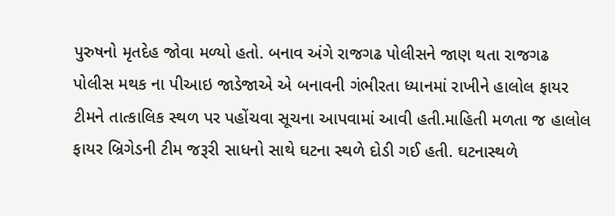પુરુષનો મૃતદેહ જોવા મળ્યો હતો. બનાવ અંગે રાજગઢ પોલીસને જાણ થતા રાજગઢ પોલીસ મથક ના પીઆઇ જાડેજાએ એ બનાવની ગંભીરતા ધ્યાનમાં રાખીને હાલોલ ફાયર ટીમને તાત્કાલિક સ્થળ પર પહોંચવા સૂચના આપવામાં આવી હતી.માહિતી મળતા જ હાલોલ ફાયર બ્રિગેડની ટીમ જરૂરી સાધનો સાથે ઘટના સ્થળે દોડી ગઈ હતી. ઘટનાસ્થળે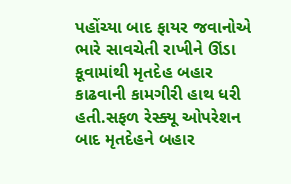પહોંચ્યા બાદ ફાયર જવાનોએ ભારે સાવચેતી રાખીને ઊંડા કૂવામાંથી મૃતદેહ બહાર કાઢવાની કામગીરી હાથ ધરી હતી.સફળ રેસ્ક્યૂ ઓપરેશન બાદ મૃતદેહને બહાર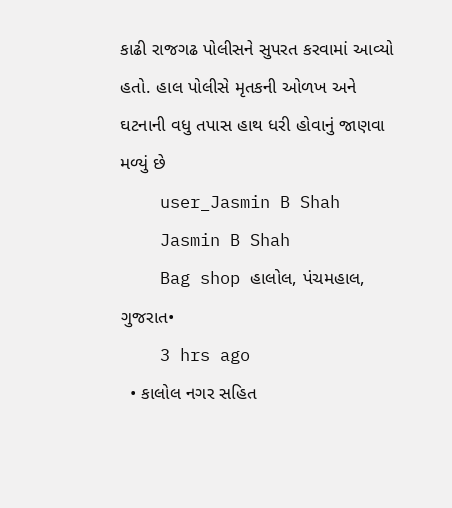કાઢી રાજગઢ પોલીસને સુપરત કરવામાં આવ્યો હતો. હાલ પોલીસે મૃતકની ઓળખ અને ઘટનાની વધુ તપાસ હાથ ધરી હોવાનું જાણવા મળ્યું છે
    user_Jasmin B Shah
    Jasmin B Shah
    Bag shop હાલોલ, પંચમહાલ, ગુજરાત•
    3 hrs ago
  • કાલોલ નગર સહિત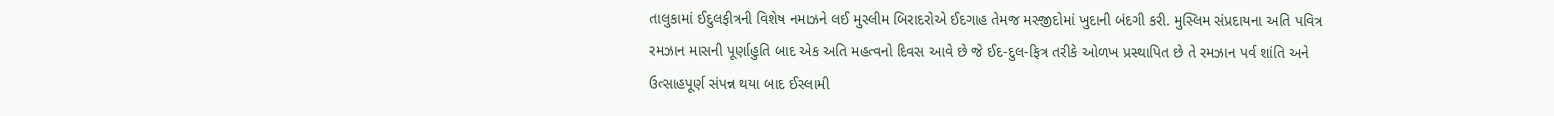તાલુકામાં ઈદુલફીત્રની વિશેષ નમાઝને લઈ મુસ્લીમ બિરાદરોએ ઈદગાહ તેમજ મસ્જીદોમાં ખુદાની બંદગી કરી. મુસ્લિમ સંપ્રદાયના અતિ પવિત્ર રમઝાન માસની પૂર્ણાહુતિ બાદ એક અતિ મહત્વનો દિવસ આવે છે જે ઈદ-દુલ-ફિત્ર તરીકે ઓળખ પ્રસ્થાપિત છે તે રમઝાન પર્વ શાંતિ અને ઉત્સાહપૂર્ણ સંપન્ન થયા બાદ ઈસ્લામી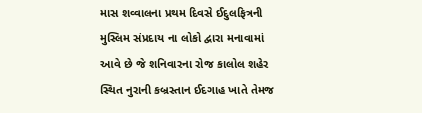માસ શવ્વાલના પ્રથમ દિવસે ઈદુલફિત્રની મુસ્લિમ સંપ્રદાય ના લોકો દ્વારા મનાવામાં આવે છે જે શનિવારના રોજ કાલોલ શહેર સ્થિત નુરાની કબ્રસ્તાન ઈદગાહ ખાતે તેમજ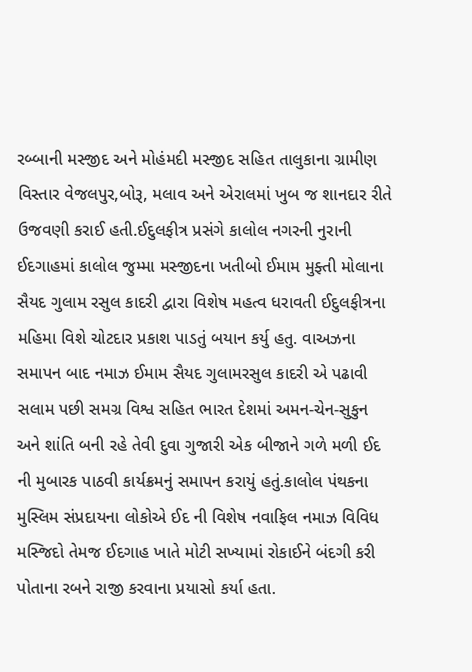રબ્બાની મસ્જીદ અને મોહંમદી મસ્જીદ સહિત તાલુકાના ગ્રામીણ વિસ્તાર વેજલપુર,બોરૂ, મલાવ અને એરાલમાં ખુબ જ શાનદાર રીતે ઉજવણી કરાઈ હતી.ઈદુલફીત્ર પ્રસંગે કાલોલ નગરની નુરાની ઈદગાહમાં કાલોલ જુમ્મા મસ્જીદના ખતીબો ઈમામ મુફ્તી મોલાના સૈયદ ગુલામ રસુલ કાદરી દ્વારા વિશેષ મહત્વ ધરાવતી ઈદુલફીત્રના મહિમા વિશે ચોટદાર પ્રકાશ પાડતું બયાન કર્યુ હતુ. વાઅઝના સમાપન બાદ નમાઝ ઈમામ સૈયદ ગુલામરસુલ કાદરી એ પઢાવી સલામ પછી સમગ્ર વિશ્વ સહિત ભારત દેશમાં અમન-ચેન-સુકુન અને શાંતિ બની રહે તેવી દુવા ગુજારી એક બીજાને ગળે મળી ઈદ ની મુબારક પાઠવી કાર્યક્રમનું સમાપન કરાયું હતું.કાલોલ પંથકના મુસ્લિમ સંપ્રદાયના લોકોએ ઈદ ની વિશેષ નવાફિલ નમાઝ વિવિધ મસ્જિદો તેમજ ઈદગાહ ખાતે મોટી સખ્યામાં રોકાઈને બંદગી કરી પોતાના રબને રાજી કરવાના પ્રયાસો કર્યા હતા.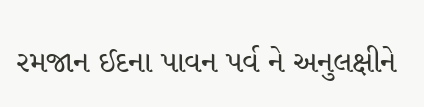રમજાન ઈદના પાવન પર્વ ને અનુલક્ષીને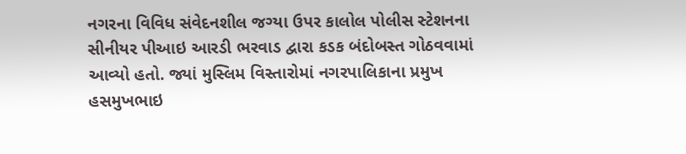નગરના વિવિધ સંવેદનશીલ જગ્યા ઉપર કાલોલ પોલીસ સ્ટેશનના સીનીયર પીઆઇ આરડી ભરવાડ દ્વારા કડક બંદોબસ્ત ગોઠવવામાં આવ્યો હતો. જ્યાં મુસ્લિમ વિસ્તારોમાં નગરપાલિકાના પ્રમુખ હસમુખભાઇ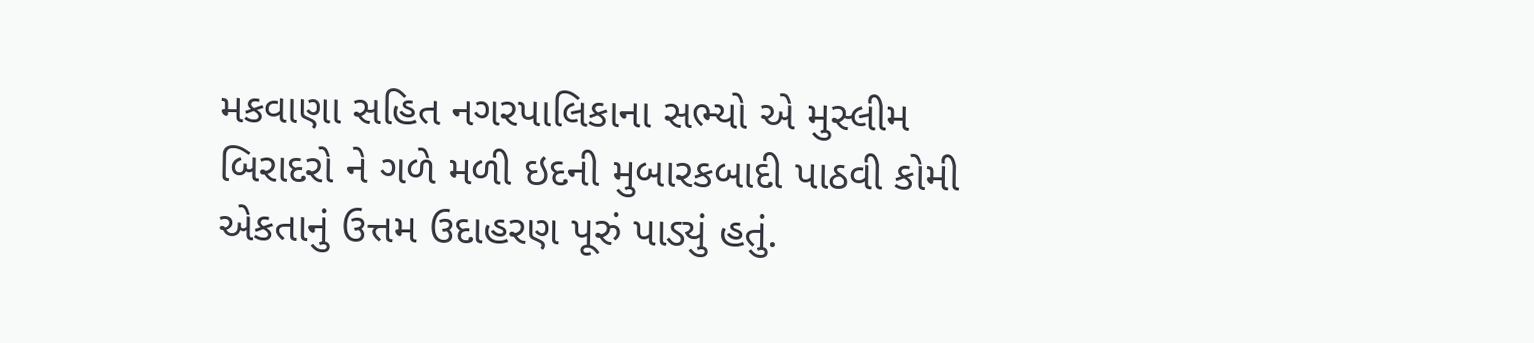મકવાણા સહિત નગરપાલિકાના સભ્યો એ મુસ્લીમ બિરાદરો ને ગળે મળી ઇદની મુબારકબાદી પાઠવી કોમી એકતાનું ઉત્તમ ઉદાહરણ પૂરું પાડ્યું હતું.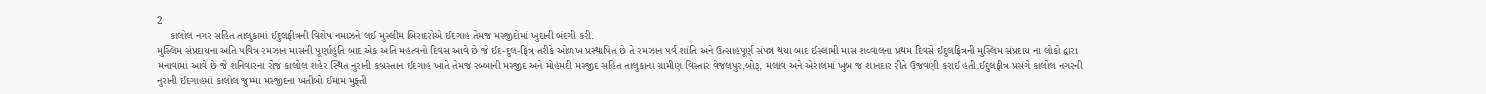2
    કાલોલ નગર સહિત તાલુકામાં ઈદુલફીત્રની વિશેષ નમાઝને લઈ મુસ્લીમ બિરાદરોએ ઈદગાહ તેમજ મસ્જીદોમાં ખુદાની બંદગી કરી.
મુસ્લિમ સંપ્રદાયના અતિ પવિત્ર રમઝાન માસની પૂર્ણાહુતિ બાદ એક અતિ મહત્વનો દિવસ આવે છે જે ઈદ-દુલ-ફિત્ર તરીકે ઓળખ પ્રસ્થાપિત છે તે રમઝાન પર્વ શાંતિ અને ઉત્સાહપૂર્ણ સંપન્ન થયા બાદ ઈસ્લામી માસ શવ્વાલના પ્રથમ દિવસે ઈદુલફિત્રની મુસ્લિમ સંપ્રદાય ના લોકો દ્વારા મનાવામાં આવે છે જે શનિવારના રોજ કાલોલ શહેર સ્થિત નુરાની કબ્રસ્તાન ઈદગાહ ખાતે તેમજ રબ્બાની મસ્જીદ અને મોહંમદી મસ્જીદ સહિત તાલુકાના ગ્રામીણ વિસ્તાર વેજલપુર,બોરૂ, મલાવ અને એરાલમાં ખુબ જ શાનદાર રીતે ઉજવણી કરાઈ હતી.ઈદુલફીત્ર પ્રસંગે કાલોલ નગરની નુરાની ઈદગાહમાં કાલોલ જુમ્મા મસ્જીદના ખતીબો ઈમામ મુફ્તી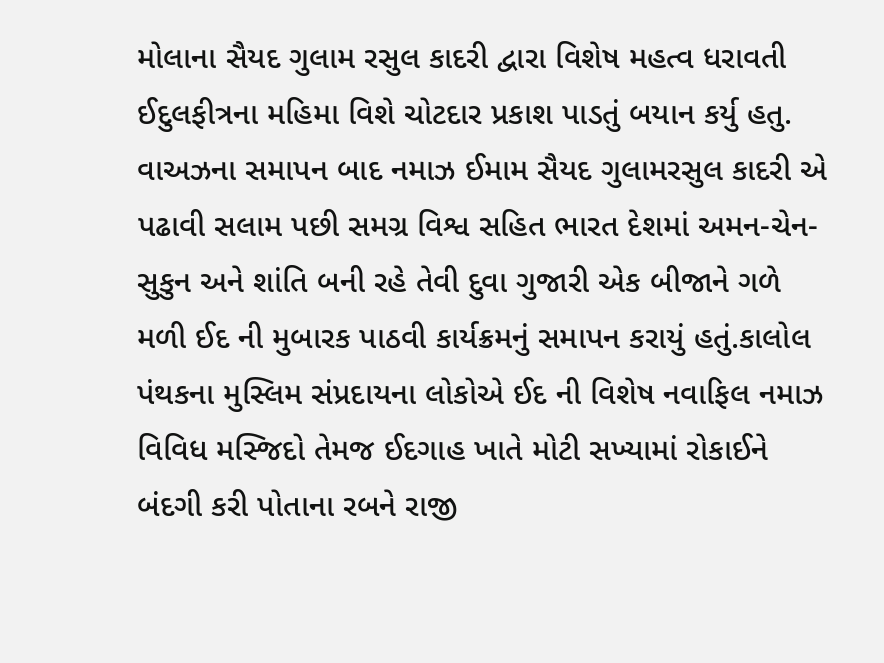મોલાના સૈયદ ગુલામ રસુલ કાદરી દ્વારા વિશેષ મહત્વ ધરાવતી ઈદુલફીત્રના મહિમા વિશે ચોટદાર પ્રકાશ પાડતું બયાન કર્યુ હતુ. વાઅઝના સમાપન બાદ નમાઝ ઈમામ સૈયદ ગુલામરસુલ કાદરી એ પઢાવી સલામ પછી સમગ્ર વિશ્વ સહિત ભારત દેશમાં અમન-ચેન-સુકુન અને શાંતિ બની રહે તેવી દુવા ગુજારી એક બીજાને ગળે મળી ઈદ ની મુબારક પાઠવી કાર્યક્રમનું સમાપન કરાયું હતું.કાલોલ પંથકના મુસ્લિમ સંપ્રદાયના લોકોએ ઈદ ની વિશેષ નવાફિલ નમાઝ વિવિધ મસ્જિદો તેમજ ઈદગાહ ખાતે મોટી સખ્યામાં રોકાઈને બંદગી કરી પોતાના રબને રાજી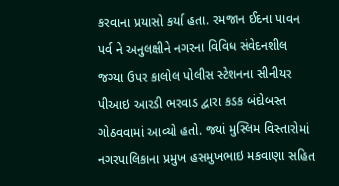કરવાના પ્રયાસો કર્યા હતા. રમજાન ઈદના પાવન પર્વ ને અનુલક્ષીને નગરના વિવિધ સંવેદનશીલ જગ્યા ઉપર કાલોલ પોલીસ સ્ટેશનના સીનીયર પીઆઇ આરડી ભરવાડ દ્વારા કડક બંદોબસ્ત ગોઠવવામાં આવ્યો હતો. જ્યાં મુસ્લિમ વિસ્તારોમાં નગરપાલિકાના પ્રમુખ હસમુખભાઇ મકવાણા સહિત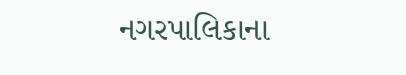નગરપાલિકાના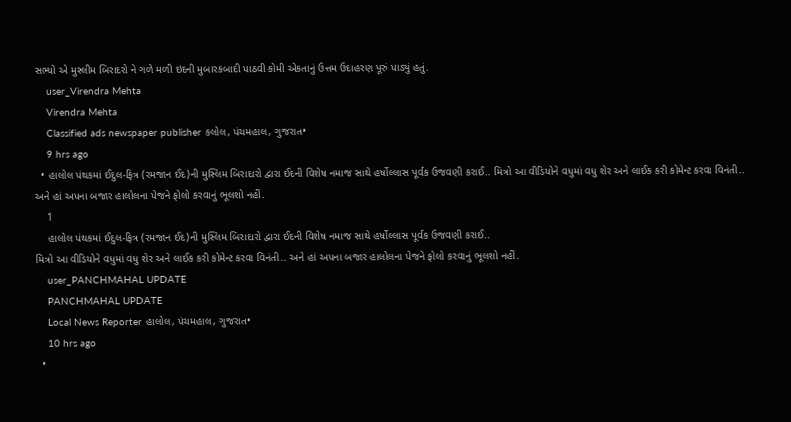સભ્યો એ મુસ્લીમ બિરાદરો ને ગળે મળી ઇદની મુબારકબાદી પાઠવી કોમી એકતાનું ઉત્તમ ઉદાહરણ પૂરું પાડ્યું હતું.
    user_Virendra Mehta
    Virendra Mehta
    Classified ads newspaper publisher કલોલ, પંચમહાલ, ગુજરાત•
    9 hrs ago
  • હાલોલ પંથકમાં ઈદુલ-ફિત્ર (રમજાન ઈદ)ની મુસ્લિમ બિરાદારો દ્વારા ઈદની વિશેષ નમાજ સાથે હર્ષોલ્લાસ પૂર્વક ઉજવણી કરાઈ.. મિત્રો આ વીડિયોને વધુમાં વધુ શેર અને લાઈક કરી કોમેન્ટ કરવા વિનંતી.. અને હાં અપના બજાર હાલોલના પેજને ફોલો કરવાનું ભૂલશો નહીં.
    1
    હાલોલ પંથકમાં ઈદુલ-ફિત્ર (રમજાન ઈદ)ની મુસ્લિમ બિરાદારો દ્વારા ઈદની વિશેષ નમાજ સાથે હર્ષોલ્લાસ પૂર્વક ઉજવણી કરાઈ..
મિત્રો આ વીડિયોને વધુમાં વધુ શેર અને લાઈક કરી કોમેન્ટ કરવા વિનંતી.. અને હાં અપના બજાર હાલોલના પેજને ફોલો કરવાનું ભૂલશો નહીં.
    user_PANCHMAHAL UPDATE
    PANCHMAHAL UPDATE
    Local News Reporter હાલોલ, પંચમહાલ, ગુજરાત•
    10 hrs ago
  •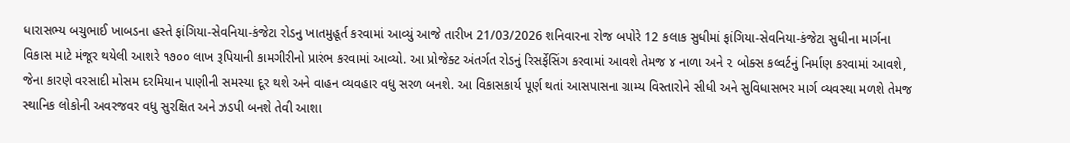ધારાસભ્ય બચુભાઈ ખાબડના હસ્તે ફાંગિયા-સેવનિયા-કંજેટા રોડનુ ખાતમુહૂર્ત કરવામાં આવ્યું આજે તારીખ 21/03/2026 શનિવારના રોજ બપોરે 12 કલાક સુધીમાં ફાંગિયા-સેવનિયા-કંજેટા સુધીના માર્ગના વિકાસ માટે મંજૂર થયેલી આશરે ૧૭૦૦ લાખ રૂપિયાની કામગીરીનો પ્રારંભ કરવામાં આવ્યો. આ પ્રોજેક્ટ અંતર્ગત રોડનું રિસર્ફેસિંગ કરવામાં આવશે તેમજ ૪ નાળા અને ૨ બોક્સ કલ્વર્ટનું નિર્માણ કરવામાં આવશે, જેના કારણે વરસાદી મોસમ દરમિયાન પાણીની સમસ્યા દૂર થશે અને વાહન વ્યવહાર વધુ સરળ બનશે. આ વિકાસકાર્ય પૂર્ણ થતાં આસપાસના ગ્રામ્ય વિસ્તારોને સીધી અને સુવિધાસભર માર્ગ વ્યવસ્થા મળશે તેમજ સ્થાનિક લોકોની અવરજવર વધુ સુરક્ષિત અને ઝડપી બનશે તેવી આશા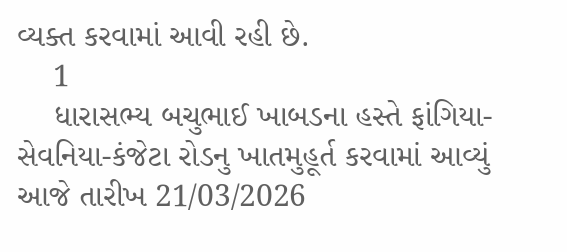વ્યક્ત કરવામાં આવી રહી છે.
    1
    ધારાસભ્ય બચુભાઈ ખાબડના હસ્તે ફાંગિયા-સેવનિયા-કંજેટા રોડનુ ખાતમુહૂર્ત કરવામાં આવ્યું
આજે તારીખ 21/03/2026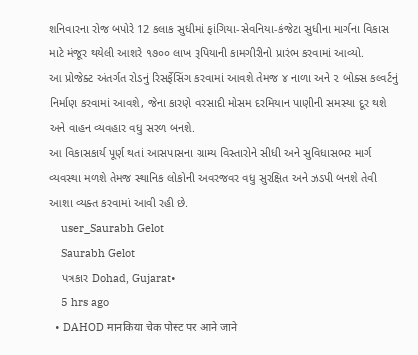શનિવારના રોજ બપોરે 12 કલાક સુધીમાં ફાંગિયા-સેવનિયા-કંજેટા સુધીના માર્ગના વિકાસ માટે મંજૂર થયેલી આશરે ૧૭૦૦ લાખ રૂપિયાની કામગીરીનો પ્રારંભ કરવામાં આવ્યો.
આ પ્રોજેક્ટ અંતર્ગત રોડનું રિસર્ફેસિંગ કરવામાં આવશે તેમજ ૪ નાળા અને ૨ બોક્સ કલ્વર્ટનું નિર્માણ કરવામાં આવશે, જેના કારણે વરસાદી મોસમ દરમિયાન પાણીની સમસ્યા દૂર થશે અને વાહન વ્યવહાર વધુ સરળ બનશે.
આ વિકાસકાર્ય પૂર્ણ થતાં આસપાસના ગ્રામ્ય વિસ્તારોને સીધી અને સુવિધાસભર માર્ગ વ્યવસ્થા મળશે તેમજ સ્થાનિક લોકોની અવરજવર વધુ સુરક્ષિત અને ઝડપી બનશે તેવી આશા વ્યક્ત કરવામાં આવી રહી છે.
    user_Saurabh Gelot
    Saurabh Gelot
    પત્રકાર Dohad, Gujarat•
    5 hrs ago
  • DAHOD मानकिया चेक पोस्ट पर आने जाने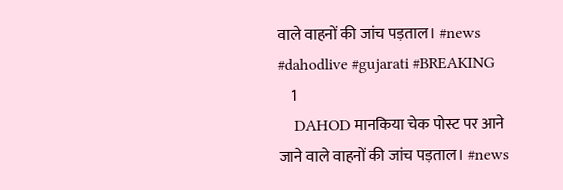वाले वाहनों की जांच पड़ताल। #news #dahodlive #gujarati #BREAKING
    1
    DAHOD मानकिया चेक पोस्ट पर आने जाने वाले वाहनों की जांच पड़ताल। #news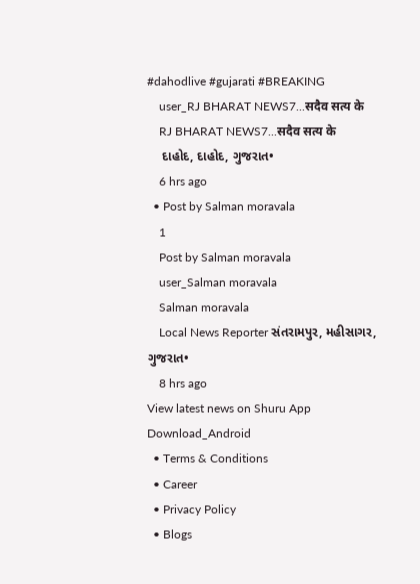#dahodlive #gujarati #BREAKING
    user_RJ BHARAT NEWS7...सदैव सत्य के
    RJ BHARAT NEWS7...सदैव सत्य के
    દાહોદ, દાહોદ, ગુજરાત•
    6 hrs ago
  • Post by Salman moravala
    1
    Post by Salman moravala
    user_Salman moravala
    Salman moravala
    Local News Reporter સંતરામપુર, મહીસાગર, ગુજરાત•
    8 hrs ago
View latest news on Shuru App
Download_Android
  • Terms & Conditions
  • Career
  • Privacy Policy
  • Blogs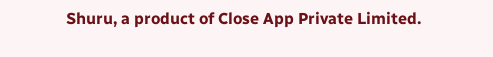Shuru, a product of Close App Private Limited.